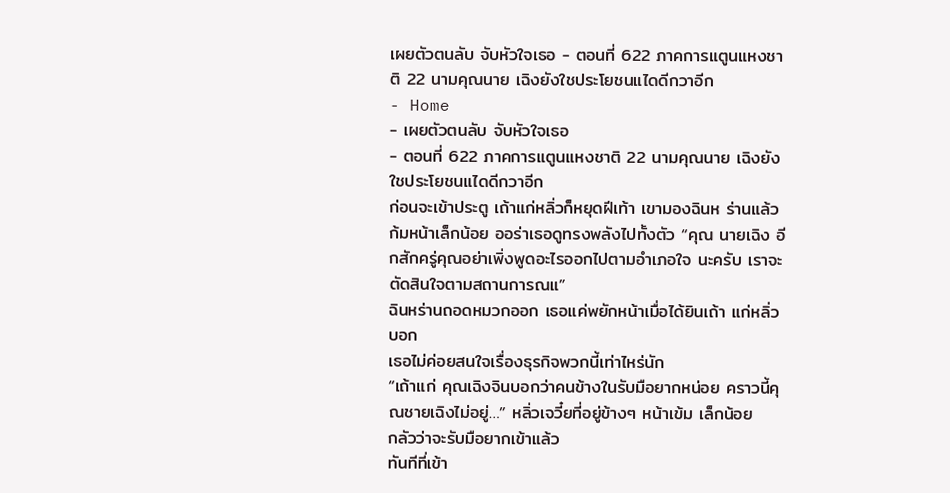เผยตัวตนลับ จับหัวใจเธอ - ตอนที่ 622 ภาคการแตูนแหงชาติ 22 นามคุณนาย เฉิงยังใชประโยชนแไดดีกวาอีก
- Home
- เผยตัวตนลับ จับหัวใจเธอ
- ตอนที่ 622 ภาคการแตูนแหงชาติ 22 นามคุณนาย เฉิงยังใชประโยชนแไดดีกวาอีก
ก่อนจะเข้าประตู เถ้าแก่หลิ่วก็หยุดฝีเท้า เขามองฉินห ร่านแล้วก้มหน้าเล็กน้อย ออร่าเธอดูทรงพลังไปทั้งตัว “คุณ นายเฉิง อีกสักครู่คุณอย่าเพิ่งพูดอะไรออกไปตามอําเภอใจ นะครับ เราจะตัดสินใจตามสถานการณแ”
ฉินหร่านถอดหมวกออก เธอแค่พยักหน้าเมื่อได้ยินเถ้า แก่หลิ่วบอก
เธอไม่ค่อยสนใจเรื่องธุรกิจพวกนี้เท่าไหร่นัก
“เถ้าแก่ คุณเฉิงจินบอกว่าคนข้างในรับมือยากหน่อย คราวนี้คุณชายเฉิงไม่อยู่…” หลิ่วเจวี๋ยที่อยู่ข้างๆ หน้าเข้ม เล็กน้อย
กลัวว่าจะรับมือยากเข้าแล้ว
ทันทีที่เข้า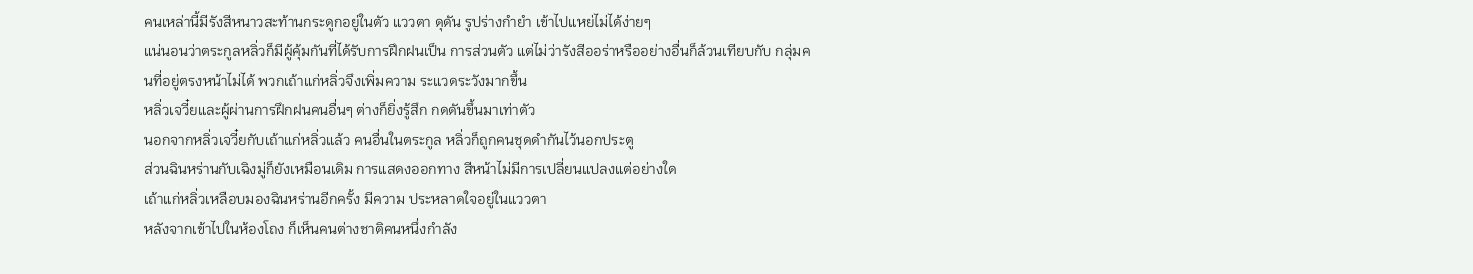คนเหล่านี้มีรังสีหนาวสะท้านกระดูกอยู่ในตัว แววตา ดุดัน รูปร่างกํายํา เข้าไปแหย่ไม่ได้ง่ายๆ
แน่นอนว่าตระกูลหลิ่วก็มีผู้คุ้มกันที่ได้รับการฝึกฝนเป็น การส่วนตัว แต่ไม่ว่ารังสีออร่าหรืออย่างอื่นก็ล้วนเทียบกับ กลุ่มคนที่อยู่ตรงหน้าไม่ได้ พวกเถ้าแก่หลิ่วจึงเพิ่มความ ระแวดระวังมากขึ้น
หลิ่วเจวี๋ยและผู้ผ่านการฝึกฝนคนอื่นๆ ต่างก็ยิ่งรู้สึก กดดันขึ้นมาเท่าตัว
นอกจากหลิ่วเจวี๋ยกับเถ้าแก่หลิ่วแล้ว คนอื่นในตระกูล หลิ่วก็ถูกคนชุดดํากันไว้นอกประตู
ส่วนฉินหร่านกับเฉิงมู่ก็ยังเหมือนเดิม การแสดงออกทาง สีหน้าไม่มีการเปลี่ยนแปลงแต่อย่างใด
เถ้าแก่หลิ่วเหลือบมองฉินหร่านอีกครั้ง มีความ ประหลาดใจอยู่ในแววตา
หลังจากเข้าไปในห้องโถง ก็เห็นคนต่างชาติคนหนึ่งกําลัง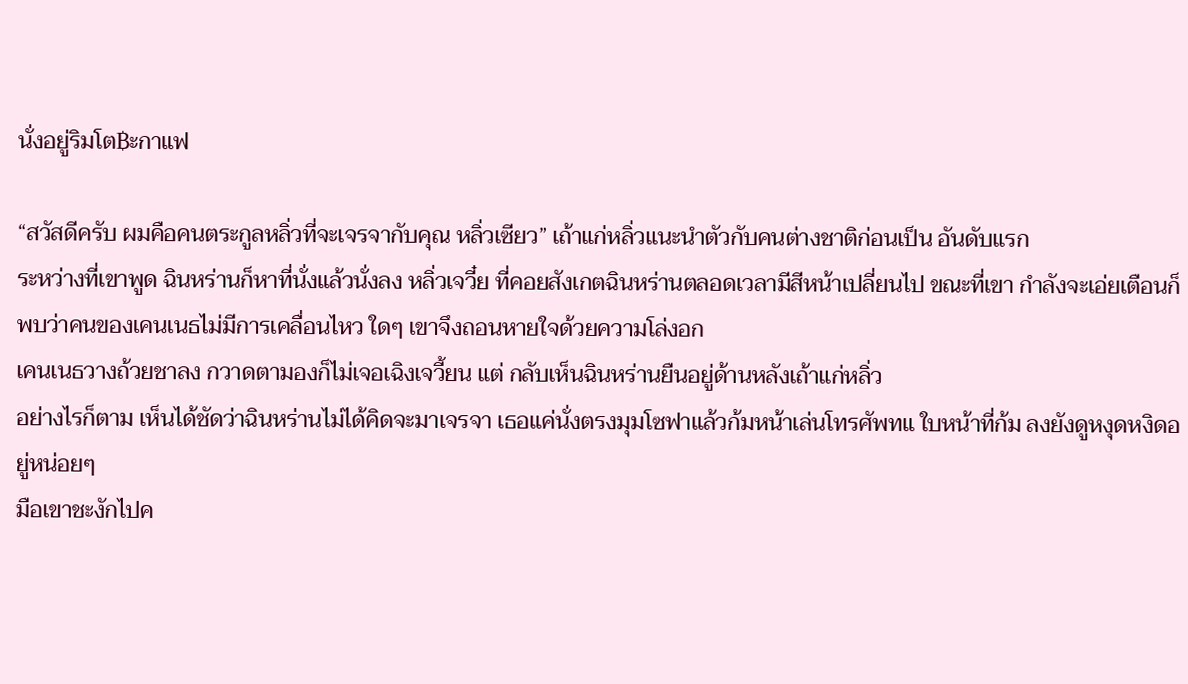นั่งอยู่ริมโต฿ะกาแฟ

“สวัสดีครับ ผมคือคนตระกูลหลิ่วที่จะเจรจากับคุณ หลิ่วเซียว” เถ้าแก่หลิ่วแนะนําตัวกับคนต่างชาติก่อนเป็น อันดับแรก
ระหว่างที่เขาพูด ฉินหร่านก็หาที่นั่งแล้วนั่งลง หลิ่วเจวี๋ย ที่คอยสังเกตฉินหร่านตลอดเวลามีสีหน้าเปลี่ยนไป ขณะที่เขา กําลังจะเอ่ยเตือนก็พบว่าคนของเคนเนธไม่มีการเคลื่อนไหว ใดๆ เขาจึงถอนหายใจด้วยความโล่งอก
เคนเนธวางถ้วยชาลง กวาดตามองก็ไม่เจอเฉิงเจวี้ยน แต่ กลับเห็นฉินหร่านยืนอยู่ด้านหลังเถ้าแก่หลิ่ว
อย่างไรก็ตาม เห็นได้ชัดว่าฉินหร่านไม่ได้คิดจะมาเจรจา เธอแค่นั่งตรงมุมโซฟาแล้วก้มหน้าเล่นโทรศัพทแ ใบหน้าที่ก้ม ลงยังดูหงุดหงิดอยู่หน่อยๆ
มือเขาชะงักไปค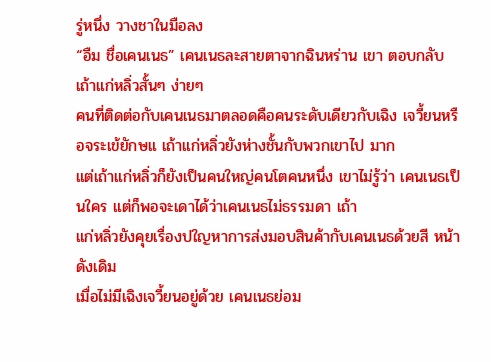รู่หนึ่ง วางชาในมือลง
“อืม ชื่อเคนเนธ” เคนเนธละสายตาจากฉินหร่าน เขา ตอบกลับเถ้าแก่หลิ่วสั้นๆ ง่ายๆ
คนที่ติดต่อกับเคนเนธมาตลอดคือคนระดับเดียวกับเฉิง เจวี้ยนหรือจระเข้ยักษแ เถ้าแก่หลิ่วยังห่างชั้นกับพวกเขาไป มาก
แต่เถ้าแก่หลิ่วก็ยังเป็นคนใหญ่คนโตคนหนึ่ง เขาไม่รู้ว่า เคนเนธเป็นใคร แต่ก็พอจะเดาได้ว่าเคนเนธไม่ธรรมดา เถ้า
แก่หลิ่วยังคุยเรื่องปใญหาการส่งมอบสินค้ากับเคนเนธด้วยสี หน้าดังเดิม
เมื่อไม่มีเฉิงเจวี้ยนอยู่ด้วย เคนเนธย่อม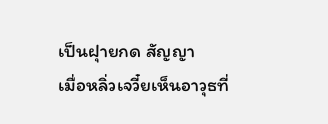เป็นฝุายกด สัญญา
เมื่อหลิ่วเจวี๋ยเห็นอาวุธที่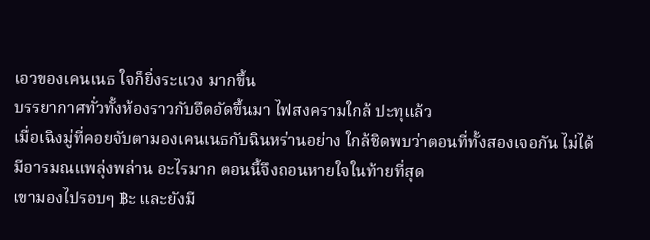เอวของเคนเนธ ใจก็ยิ่งระแวง มากขึ้น
บรรยากาศทั่วทั้งห้องราวกับอึดอัดขึ้นมา ไฟสงครามใกล้ ปะทุแล้ว
เมื่อเฉิงมู่ที่คอยจับตามองเคนเนธกับฉินหร่านอย่าง ใกล้ชิดพบว่าตอนที่ทั้งสองเจอกัน ไม่ได้มีอารมณแพลุ่งพล่าน อะไรมาก ตอนนี้จึงถอนหายใจในท้ายที่สุด
เขามองไปรอบๆ ฿ะ และยังมี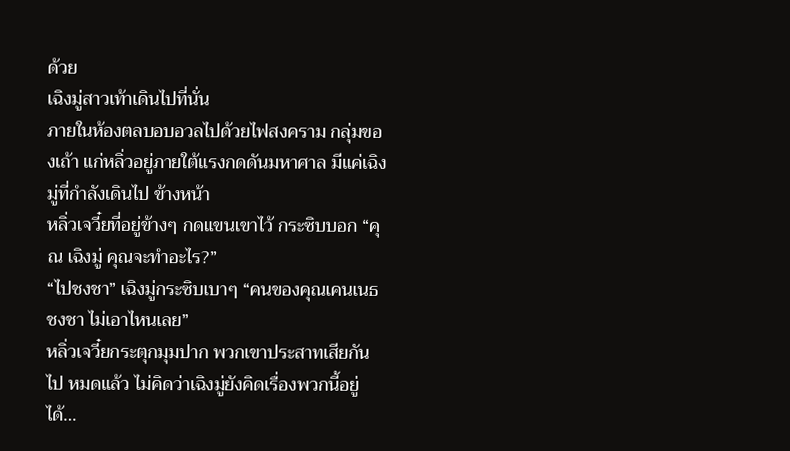ด้วย
เฉิงมู่สาวเท้าเดินไปที่นั่น
ภายในห้องตลบอบอวลไปด้วยไฟสงคราม กลุ่มของเถ้า แก่หลิ่วอยู่ภายใต้แรงกดดันมหาศาล มีแค่เฉิงมู่ที่กําลังเดินไป ข้างหน้า
หลิ่วเจวี๋ยที่อยู่ข้างๆ กดแขนเขาไว้ กระซิบบอก “คุณ เฉิงมู่ คุณจะทําอะไร?”
“ไปชงชา” เฉิงมู่กระซิบเบาๆ “คนของคุณเคนเนธชงชา ไม่เอาไหนเลย”
หลิ่วเจวี๋ยกระตุกมุมปาก พวกเขาประสาทเสียกันไป หมดแล้ว ไม่คิดว่าเฉิงมู่ยังคิดเรื่องพวกนี้อยู่ได้…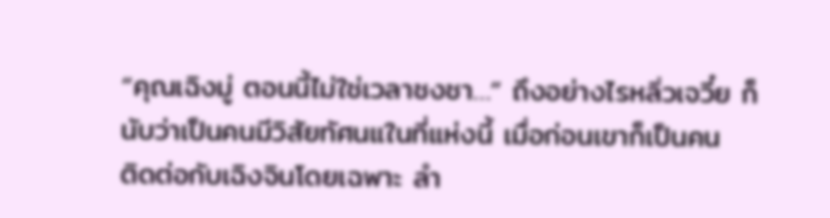“คุณเฉิงมู่ ตอนนี้ไม่ใช่เวลาชงชา…” ถึงอย่างไรหลิ่วเจวี๋ย ก็นับว่าเป็นคนมีวิสัยทัศนแในที่แห่งนี้ เมื่อก่อนเขาก็เป็นคน
ติดต่อกับเฉิงจินโดยเฉพาะ ลํา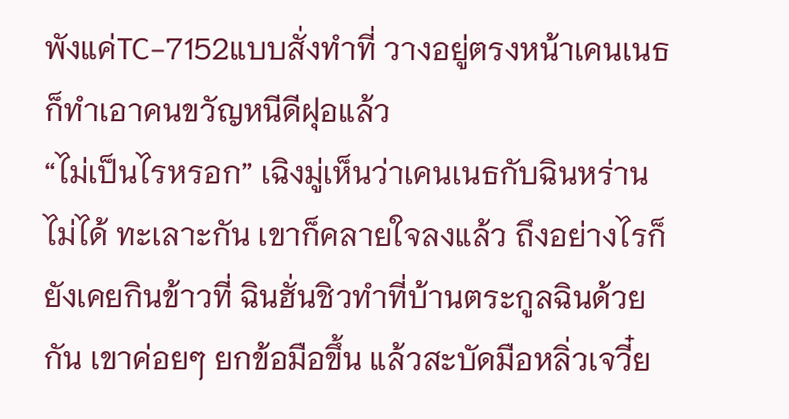พังแค่TC-7152แบบสั่งทําที่ วางอยู่ตรงหน้าเคนเนธก็ทําเอาคนขวัญหนีดีฝุอแล้ว
“ไม่เป็นไรหรอก” เฉิงมู่เห็นว่าเคนเนธกับฉินหร่านไม่ได้ ทะเลาะกัน เขาก็คลายใจลงแล้ว ถึงอย่างไรก็ยังเคยกินข้าวที่ ฉินฮั่นชิวทําที่บ้านตระกูลฉินด้วยกัน เขาค่อยๆ ยกข้อมือขึ้น แล้วสะบัดมือหลิ่วเจวี๋ย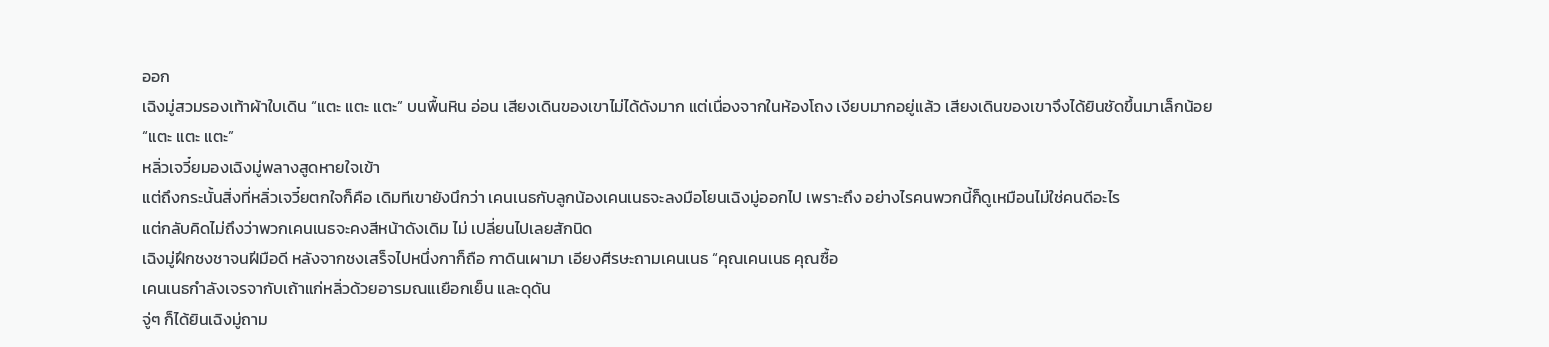ออก
เฉิงมู่สวมรองเท้าผ้าใบเดิน “แตะ แตะ แตะ” บนพื้นหิน อ่อน เสียงเดินของเขาไม่ได้ดังมาก แต่เนื่องจากในห้องโถง เงียบมากอยู่แล้ว เสียงเดินของเขาจึงได้ยินชัดขึ้นมาเล็กน้อย
“แตะ แตะ แตะ”
หลิ่วเจวี๋ยมองเฉิงมู่พลางสูดหายใจเข้า
แต่ถึงกระนั้นสิ่งที่หลิ่วเจวี๋ยตกใจก็คือ เดิมทีเขายังนึกว่า เคนเนธกับลูกน้องเคนเนธจะลงมือโยนเฉิงมู่ออกไป เพราะถึง อย่างไรคนพวกนี้ก็ดูเหมือนไม่ใช่คนดีอะไร
แต่กลับคิดไม่ถึงว่าพวกเคนเนธจะคงสีหน้าดังเดิม ไม่ เปลี่ยนไปเลยสักนิด
เฉิงมู่ฝึกชงชาจนฝีมือดี หลังจากชงเสร็จไปหนึ่งกาก็ถือ กาดินเผามา เอียงศีรษะถามเคนเนธ “คุณเคนเนธ คุณซื้อ
เคนเนธกําลังเจรจากับเถ้าแก่หลิ่วด้วยอารมณแเยือกเย็น และดุดัน
จู่ๆ ก็ได้ยินเฉิงมู่ถาม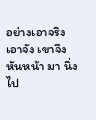อย่างเอาจริงเอาจัง เขาจึงหันหน้า มา นิ่งไป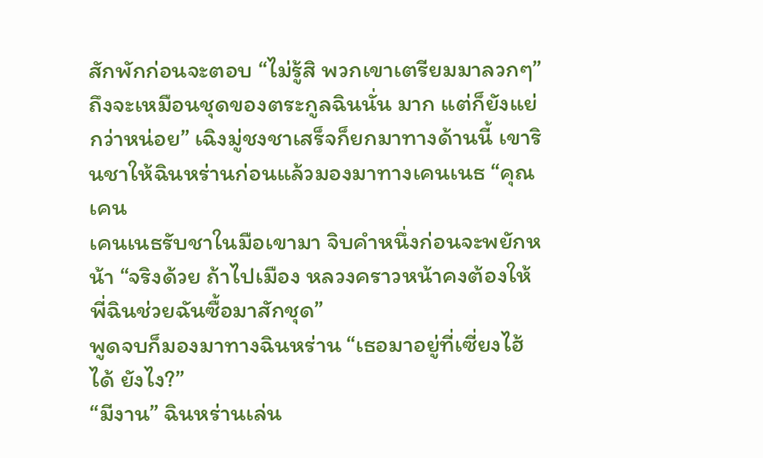สักพักก่อนจะตอบ “ไม่รู้สิ พวกเขาเตรียมมาลวกๆ”
ถึงจะเหมือนชุดของตระกูลฉินนั่น มาก แต่ก็ยังแย่กว่าหน่อย” เฉิงมู่ชงชาเสร็จก็ยกมาทางด้านนี้ เขารินชาให้ฉินหร่านก่อนแล้วมองมาทางเคนเนธ “คุณเคน
เคนเนธรับชาในมือเขามา จิบคําหนึ่งก่อนจะพยักหน้า “จริงด้วย ถ้าไปเมือง หลวงคราวหน้าคงต้องให้พี่ฉินช่วยฉันซื้อมาสักชุด”
พูดจบก็มองมาทางฉินหร่าน “เธอมาอยู่ที่เซี่ยงไฮ้ได้ ยังไง?”
“มีงาน” ฉินหร่านเล่น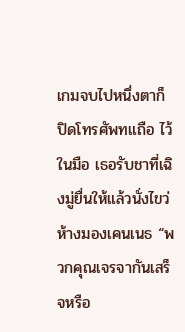เกมจบไปหนึ่งตาก็ปิดโทรศัพทแถือ ไว้ในมือ เธอรับชาที่เฉิงมู่ยื่นให้แล้วนั่งไขว่ห้างมองเคนเนธ “พวกคุณเจรจากันเสร็จหรือ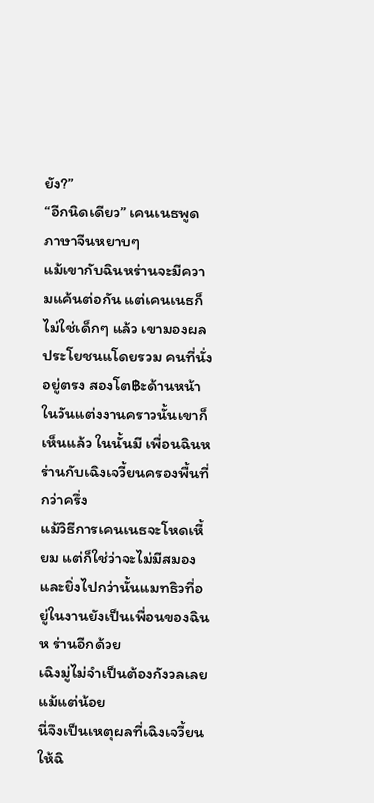ยัง?”
“อีกนิดเดียว” เคนเนธพูดภาษาจีนหยาบๆ
แม้เขากับฉินหร่านจะมีความแค้นต่อกัน แต่เคนเนธก็ ไม่ใช่เด็กๆ แล้ว เขามองผลประโยชนแโดยรวม คนที่นั่งอยู่ตรง สองโต฿ะด้านหน้าในวันแต่งงานคราวนั้นเขาก็เห็นแล้ว ในนั้นมี เพื่อนฉินหร่านกับเฉิงเจวี้ยนครองพื้นที่กว่าครึ่ง
แม้วิธีการเคนเนธจะโหดเหี้ยม แต่ก็ใช่ว่าจะไม่มีสมอง และยิ่งไปกว่านั้นแมทธิวที่อยู่ในงานยังเป็นเพื่อนของฉินห ร่านอีกด้วย
เฉิงมู่ไม่จําเป็นต้องกังวลเลยแม้แต่น้อย
นี่จึงเป็นเหตุผลที่เฉิงเจวี้ยนให้ฉิ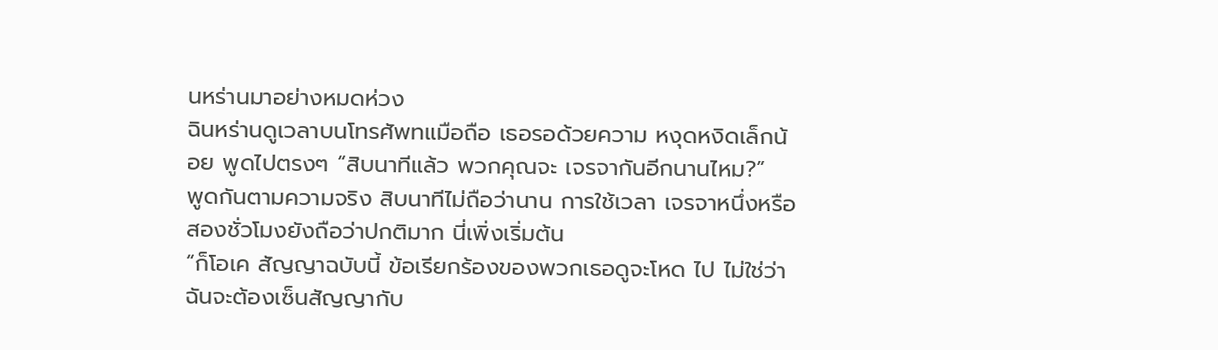นหร่านมาอย่างหมดห่วง
ฉินหร่านดูเวลาบนโทรศัพทแมือถือ เธอรอด้วยความ หงุดหงิดเล็กน้อย พูดไปตรงๆ “สิบนาทีแล้ว พวกคุณจะ เจรจากันอีกนานไหม?”
พูดกันตามความจริง สิบนาทีไม่ถือว่านาน การใช้เวลา เจรจาหนึ่งหรือสองชั่วโมงยังถือว่าปกติมาก นี่เพิ่งเริ่มต้น
“ก็โอเค สัญญาฉบับนี้ ข้อเรียกร้องของพวกเธอดูจะโหด ไป ไม่ใช่ว่าฉันจะต้องเซ็นสัญญากับ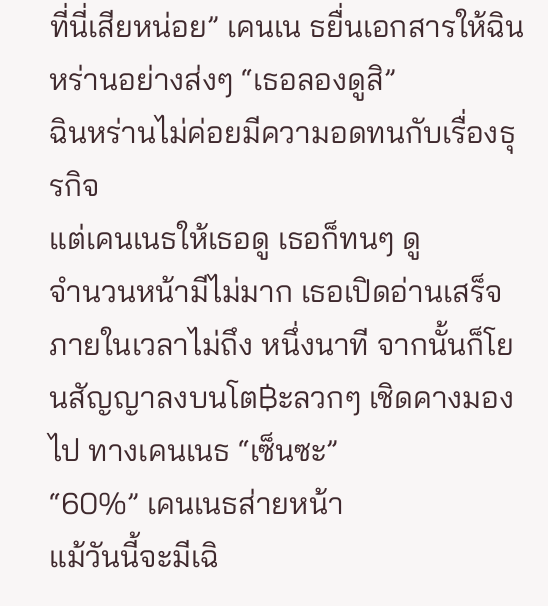ที่นี่เสียหน่อย” เคนเน ธยื่นเอกสารให้ฉินหร่านอย่างส่งๆ “เธอลองดูสิ”
ฉินหร่านไม่ค่อยมีความอดทนกับเรื่องธุรกิจ
แต่เคนเนธให้เธอดู เธอก็ทนๆ ดู
จํานวนหน้ามีไม่มาก เธอเปิดอ่านเสร็จภายในเวลาไม่ถึง หนึ่งนาที จากนั้นก็โยนสัญญาลงบนโต฿ะลวกๆ เชิดคางมองไป ทางเคนเนธ “เซ็นซะ”
“60%” เคนเนธส่ายหน้า
แม้วันนี้จะมีเฉิ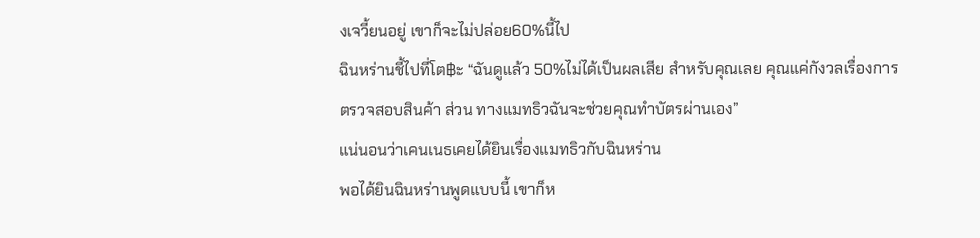งเจวี้ยนอยู่ เขาก็จะไม่ปล่อย60%นี้ไป
ฉินหร่านชี้ไปที่โต฿ะ “ฉันดูแล้ว 50%ไม่ได้เป็นผลเสีย สําหรับคุณเลย คุณแค่กังวลเรื่องการตรวจสอบสินค้า ส่วน ทางแมทธิวฉันจะช่วยคุณทําบัตรผ่านเอง”
แน่นอนว่าเคนเนธเคยได้ยินเรื่องแมทธิวกับฉินหร่าน
พอได้ยินฉินหร่านพูดแบบนี้ เขาก็ห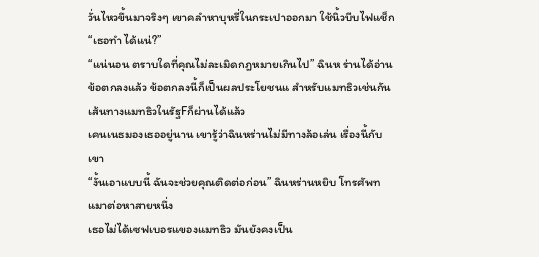วั่นไหวขึ้นมาจริงๆ เขาคลําหาบุหรี่ในกระเปาออกมา ใช้นิ้วบีบไฟแช็ก “เธอทํา ได้แน่?”
“แน่นอน ตราบใดที่คุณไม่ละเมิดกฎหมายเกินไป” ฉินห ร่านได้อ่านข้อตกลงแล้ว ข้อตกลงนี้ก็เป็นผลประโยชนแ สําหรับแมทธิวเช่นกัน เส้นทางแมทธิวในรัฐFก็ผ่านได้แล้ว
เคนเนธมองเธออยู่นาน เขารู้ว่าฉินหร่านไม่มีทางล้อเล่น เรื่องนี้กับเขา
“งั้นเอาแบบนี้ ฉันจะช่วยคุณติดต่อก่อน” ฉินหร่านหยิบ โทรศัพทแมาต่อหาสายหนึ่ง
เธอไม่ได้เซฟเบอรแของแมทธิว มันยังคงเป็น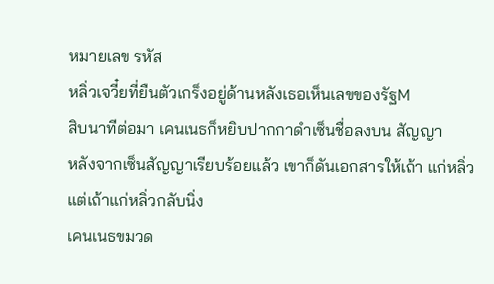หมายเลข รหัส
หลิ่วเจวี๋ยที่ยืนตัวเกร็งอยู่ด้านหลังเธอเห็นเลขของรัฐM
สิบนาทีต่อมา เคนเนธก็หยิบปากกาดําเซ็นชื่อลงบน สัญญา
หลังจากเซ็นสัญญาเรียบร้อยแล้ว เขาก็ดันเอกสารให้เถ้า แก่หลิ่ว
แต่เถ้าแก่หลิ่วกลับนิ่ง
เคนเนธขมวด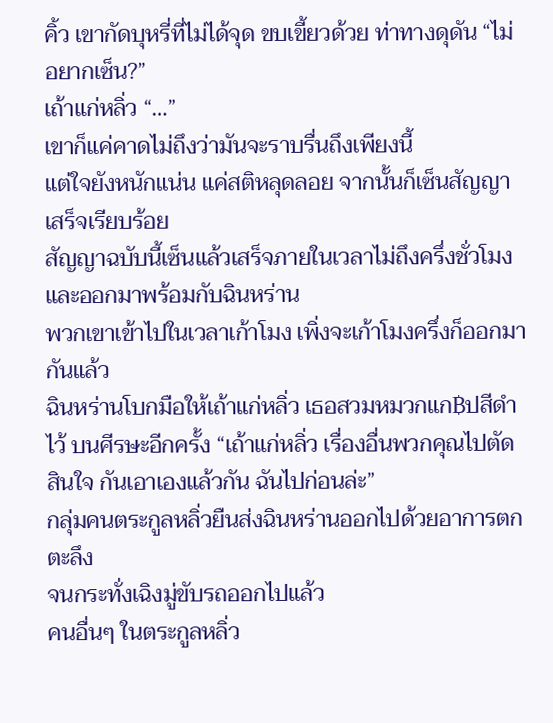คิ้ว เขากัดบุหรี่ที่ไม่ได้จุด ขบเขี้ยวด้วย ท่าทางดุดัน “ไม่อยากเซ็น?”
เถ้าแก่หลิ่ว “…”
เขาก็แค่คาดไม่ถึงว่ามันจะราบรื่นถึงเพียงนี้
แต่ใจยังหนักแน่น แค่สติหลุดลอย จากนั้นก็เซ็นสัญญา เสร็จเรียบร้อย
สัญญาฉบับนี้เซ็นแล้วเสร็จภายในเวลาไม่ถึงครึ่งชั่วโมง และออกมาพร้อมกับฉินหร่าน
พวกเขาเข้าไปในเวลาเก้าโมง เพิ่งจะเก้าโมงครึ่งก็ออกมา กันแล้ว
ฉินหร่านโบกมือให้เถ้าแก่หลิ่ว เธอสวมหมวกแก฿ปสีดําไว้ บนศีรษะอีกครั้ง “เถ้าแก่หลิ่ว เรื่องอื่นพวกคุณไปตัดสินใจ กันเอาเองแล้วกัน ฉันไปก่อนล่ะ”
กลุ่มคนตระกูลหลิ่วยืนส่งฉินหร่านออกไปด้วยอาการตก ตะลึง
จนกระทั่งเฉิงมู่ขับรถออกไปแล้ว
คนอื่นๆ ในตระกูลหลิ่ว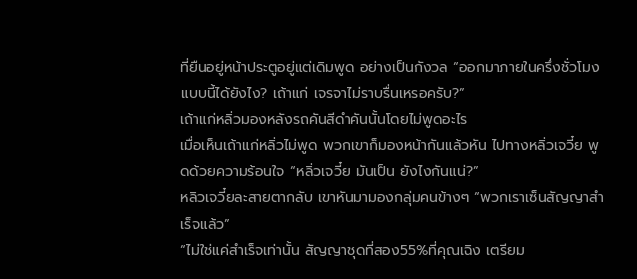ที่ยืนอยู่หน้าประตูอยู่แต่เดิมพูด อย่างเป็นกังวล “ออกมาภายในครึ่งชั่วโมงแบบนี้ได้ยังไง? เถ้าแก่ เจรจาไม่ราบรื่นเหรอครับ?”
เถ้าแก่หลิ่วมองหลังรถคันสีดําคันนั้นโดยไม่พูดอะไร
เมื่อเห็นเถ้าแก่หลิ่วไม่พูด พวกเขาก็มองหน้ากันแล้วหัน ไปทางหลิ่วเจวี๋ย พูดด้วยความร้อนใจ “หลิ่วเจวี๋ย มันเป็น ยังไงกันแน่?”
หลิวเจวี๋ยละสายตากลับ เขาหันมามองกลุ่มคนข้างๆ “พวกเราเซ็นสัญญาสําเร็จแล้ว”
“ไม่ใช่แค่สําเร็จเท่านั้น สัญญาชุดที่สอง55%ที่คุณเฉิง เตรียม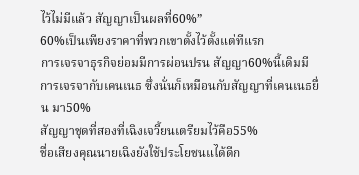ไว้ไม่มีแล้ว สัญญาเป็นผลที่60%”
60%เป็นเพียงราคาที่พวกเขาตั้งไว้ตั้งแต่ทีแรก
การเจรจาธุรกิจย่อมมีการผ่อนปรน สัญญา60%นี้เดิมมี การเจรจากับเคนเนธ ซึ่งนั่นก็เหมือนกับสัญญาที่เคนเนธยื่น มา50%
สัญญาชุดที่สองที่เฉิงเจวี้ยนเตรียมไว้คือ55%
ชื่อเสียงคุณนายเฉิงยังใช้ประโยชนแได้ดีก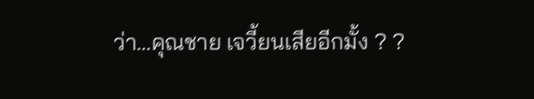ว่า…คุณชาย เจวี้ยนเสียอีกมั้ง ? ?